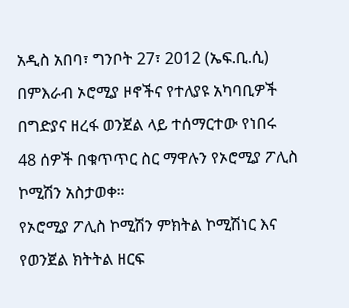አዲስ አበባ፣ ግንቦት 27፣ 2012 (ኤፍ.ቢ.ሲ) በምእራብ ኦሮሚያ ዞኖችና የተለያዩ አካባቢዎች በግድያና ዘረፋ ወንጀል ላይ ተሰማርተው የነበሩ 48 ሰዎች በቁጥጥር ስር ማዋሉን የኦሮሚያ ፖሊስ ኮሚሽን አስታወቀ።
የኦሮሚያ ፖሊስ ኮሚሽን ምክትል ኮሚሽነር እና የወንጀል ክትትል ዘርፍ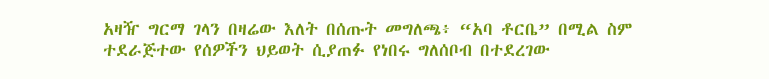አዛዥ ግርማ ገላን በዛሬው እለት በሰጡት መግለጫ፥ “አባ ቶርቤ” በሚል ስም ተደራጅተው የሰዎችን ህይወት ሲያጠፉ የነበሩ ግለሰቦብ በተደረገው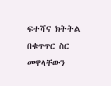ፍተሻና ክትትል በቁጥጥር ስር መዋላቸውን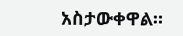አስታውቀዋል።